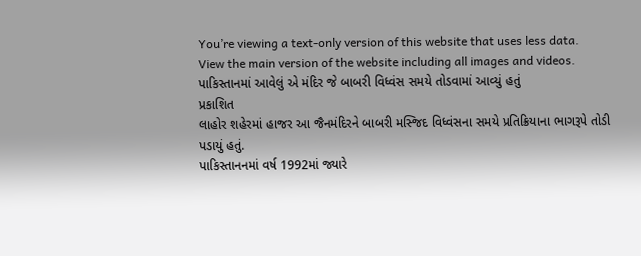You’re viewing a text-only version of this website that uses less data. View the main version of the website including all images and videos.
પાકિસ્તાનમાં આવેલું એ મંદિર જે બાબરી વિધ્વંસ સમયે તોડવામાં આવ્યું હતું
પ્રકાશિત
લાહોર શહેરમાં હાજર આ જૈનમંદિરને બાબરી મસ્જિદ વિધ્વંસના સમયે પ્રતિક્રિયાના ભાગરૂપે તોડી પડાયું હતું.
પાકિસ્તાનનમાં વર્ષ 1992માં જ્યારે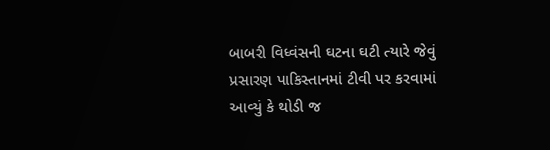બાબરી વિધ્વંસની ઘટના ઘટી ત્યારે જેવું પ્રસારણ પાકિસ્તાનમાં ટીવી પર કરવામાં આવ્યું કે થોડી જ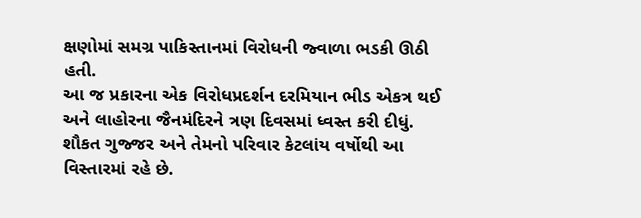ક્ષણોમાં સમગ્ર પાકિસ્તાનમાં વિરોધની જ્વાળા ભડકી ઊઠી હતી.
આ જ પ્રકારના એક વિરોધપ્રદર્શન દરમિયાન ભીડ એકત્ર થઈ અને લાહોરના જૈનમંદિરને ત્રણ દિવસમાં ધ્વસ્ત કરી દીધું.
શૌકત ગુજ્જર અને તેમનો પરિવાર કેટલાંય વર્ષોથી આ વિસ્તારમાં રહે છે.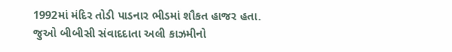1992માં મંદિર તોડી પાડનાર ભીડમાં શૌકત હાજર હતા.
જુઓ બીબીસી સંવાદદાતા અલી કાઝમીનો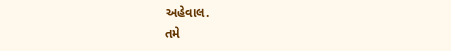અહેવાલ.
તમે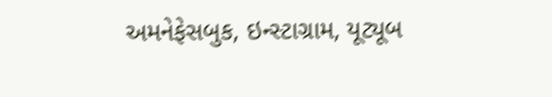અમનેફેસબુક, ઇન્સ્ટાગ્રામ, યૂટ્યૂબ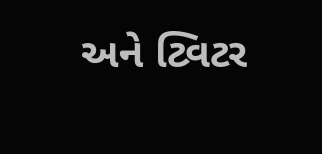અને ટ્વિટર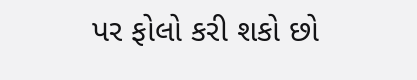પર ફોલો કરી શકો છો